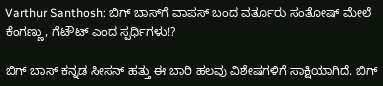Varthur Santhosh: ಬಿಗ್ ಬಾಸ್‌ಗೆ ವಾಪಸ್ ಬಂದ ವರ್ತೂರು ಸಂತೋಷ್ ಮೇಲೆ ಕೆಂಗಣ್ಣು, ಗೆಟೌಟ್ ಎಂದ ಸ್ಪರ್ಧಿಗಳು!?

ಬಿಗ್ ಬಾಸ್ ಕನ್ನಡ ಸೀಸನ್ ಹತ್ತು ಈ ಬಾರಿ ಹಲವು ವಿಶೇಷಗಳಿಗೆ ಸಾಕ್ಷಿಯಾಗಿದೆ. ಬಿಗ್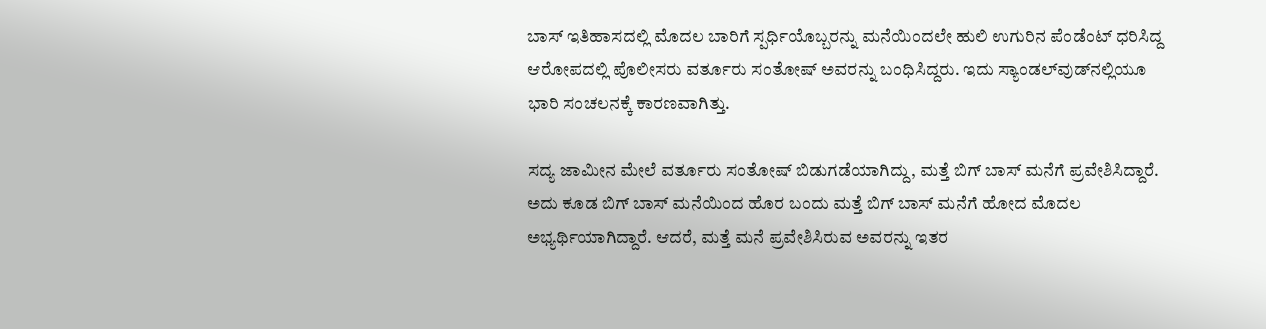ಬಾಸ್ ಇತಿಹಾಸದಲ್ಲಿ ಮೊದಲ ಬಾರಿಗೆ ಸ್ಪರ್ಧಿಯೊಬ್ಬರನ್ನು ಮನೆಯಿಂದಲೇ ಹುಲಿ ಉಗುರಿನ ಪೆಂಡೆಂಟ್ ಧರಿಸಿದ್ದ ಆರೋಪದಲ್ಲಿ ಪೊಲೀಸರು ವರ್ತೂರು ಸಂತೋಷ್‌ ಅವರನ್ನು ಬಂಧಿಸಿದ್ದರು. ಇದು ಸ್ಯಾಂಡಲ್‌ವುಡ್‌ನಲ್ಲಿಯೂ ಭಾರಿ ಸಂಚಲನಕ್ಕೆ ಕಾರಣವಾಗಿತ್ತು.

ಸದ್ಯ ಜಾಮೀನ ಮೇಲೆ ವರ್ತೂರು ಸಂತೋಷ್‌ ಬಿಡುಗಡೆಯಾಗಿದ್ದು, ಮತ್ತೆ ಬಿಗ್ ಬಾಸ್ ಮನೆಗೆ ಪ್ರವೇಶಿಸಿದ್ದಾರೆ. ಅದು ಕೂಡ ಬಿಗ್ ಬಾಸ್ ಮನೆಯಿಂದ ಹೊರ ಬಂದು ಮತ್ತೆ ಬಿಗ್ ಬಾಸ್ ಮನೆಗೆ ಹೋದ ಮೊದಲ ಅಭ್ಯರ್ಥಿಯಾಗಿದ್ದಾರೆ. ಆದರೆ, ಮತ್ತೆ ಮನೆ ಪ್ರವೇಶಿಸಿರುವ ಅವರನ್ನು ಇತರ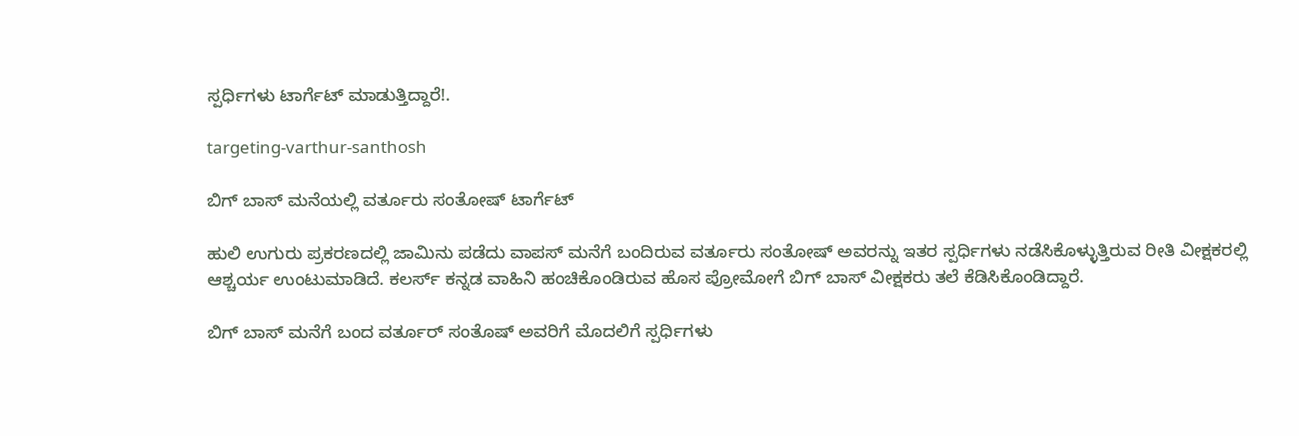ಸ್ಪರ್ಧಿಗಳು ಟಾರ್ಗೆಟ್ ಮಾಡುತ್ತಿದ್ದಾರೆ!.

targeting-varthur-santhosh

ಬಿಗ್ ಬಾಸ್ ಮನೆಯಲ್ಲಿ ವರ್ತೂರು ಸಂತೋಷ್ ಟಾರ್ಗೆಟ್

ಹುಲಿ ಉಗುರು ಪ್ರಕರಣದಲ್ಲಿ ಜಾಮಿನು ಪಡೆದು ವಾಪಸ್ ಮನೆಗೆ ಬಂದಿರುವ ವರ್ತೂರು ಸಂತೋಷ್ ಅವರನ್ನು ಇತರ ಸ್ಪರ್ಧಿಗಳು ನಡೆಸಿಕೊಳ್ಳುತ್ತಿರುವ ರೀತಿ ವೀಕ್ಷಕರಲ್ಲಿ ಆಶ್ಚರ್ಯ ಉಂಟುಮಾಡಿದೆ. ಕಲರ್ಸ್ ಕನ್ನಡ ವಾಹಿನಿ ಹಂಚಿಕೊಂಡಿರುವ ಹೊಸ ಪ್ರೋಮೋಗೆ ಬಿಗ್ ಬಾಸ್ ವೀಕ್ಷಕರು ತಲೆ ಕೆಡಿಸಿಕೊಂಡಿದ್ದಾರೆ.

ಬಿಗ್ ಬಾಸ್ ಮನೆಗೆ ಬಂದ ವರ್ತೂರ್ ಸಂತೊಷ್ ಅವರಿಗೆ ಮೊದಲಿಗೆ ಸ್ಪರ್ಧಿಗಳು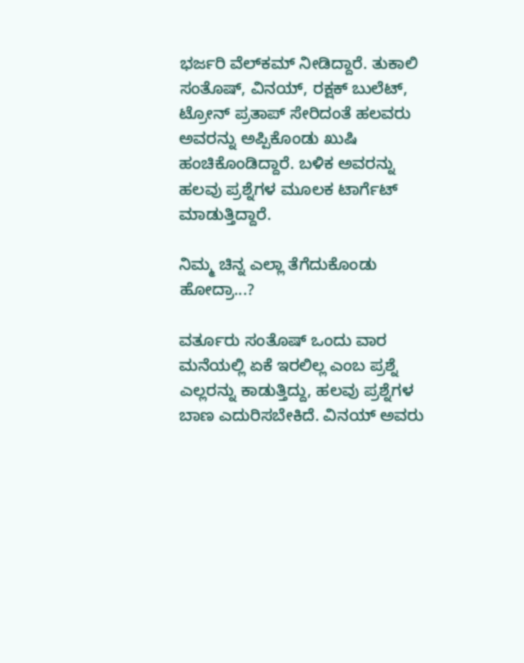ಭರ್ಜರಿ ವೆಲ್‌ಕಮ್ ನೀಡಿದ್ದಾರೆ. ತುಕಾಲಿ ಸಂತೊಷ್, ವಿನಯ್, ರಕ್ಷಕ್ ಬುಲೆಟ್, ಟ್ರೋನ್ ಪ್ರತಾಪ್ ಸೇರಿದಂತೆ ಹಲವರು ಅವರನ್ನು ಅಪ್ಪಿಕೊಂಡು ಖುಷಿ ಹಂಚಿಕೊಂಡಿದ್ದಾರೆ. ಬಳಿಕ ಅವರನ್ನು ಹಲವು ಪ್ರಶ್ನೆಗಳ ಮೂಲಕ ಟಾರ್ಗೆಟ್ ಮಾಡುತ್ತಿದ್ದಾರೆ.

ನಿಮ್ಮ ಚಿನ್ನ ಎಲ್ಲಾ ತೆಗೆದುಕೊಂಡು ಹೋದ್ರಾ...?

ವರ್ತೂರು ಸಂತೊಷ್ ಒಂದು ವಾರ ಮನೆಯಲ್ಲಿ ಏಕೆ ಇರಲಿಲ್ಲ ಎಂಬ ಪ್ರಶ್ನೆ ಎಲ್ಲರನ್ನು ಕಾಡುತ್ತಿದ್ದು, ಹಲವು ಪ್ರಶ್ನೆಗಳ ಬಾಣ ಎದುರಿಸಬೇಕಿದೆ. ವಿನಯ್ ಅವರು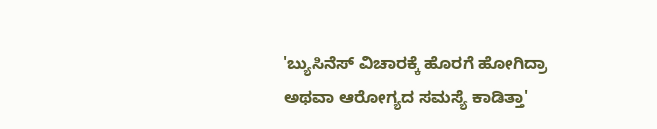'ಬ್ಯುಸಿನೆಸ್ ವಿಚಾರಕ್ಕೆ ಹೊರಗೆ ಹೋಗಿದ್ರಾ ಅಥವಾ ಆರೋಗ್ಯದ ಸಮಸ್ಯೆ ಕಾಡಿತ್ತಾ'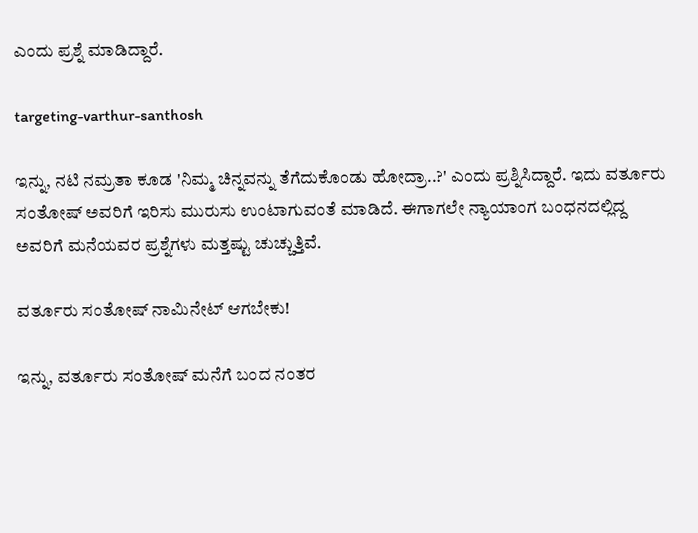ಎಂದು ಪ್ರಶ್ನೆ ಮಾಡಿದ್ದಾರೆ.

targeting-varthur-santhosh

ಇನ್ನು, ನಟಿ ನಮ್ರತಾ ಕೂಡ 'ನಿಮ್ಮ ಚಿನ್ನವನ್ನು ತೆಗೆದುಕೊಂಡು ಹೋದ್ರಾ..?' ಎಂದು ಪ್ರಶ್ನಿಸಿದ್ದಾರೆ. ಇದು ವರ್ತೂರು ಸಂತೋಷ್ ಅವರಿಗೆ ಇರಿಸು ಮುರುಸು ಉಂಟಾಗುವಂತೆ ಮಾಡಿದೆ. ಈಗಾಗಲೇ ನ್ಯಾಯಾಂಗ ಬಂಧನದಲ್ಲಿದ್ದ ಅವರಿಗೆ ಮನೆಯವರ ಪ್ರಶ್ನೆಗಳು ಮತ್ತಷ್ಟು ಚುಚ್ಚುತ್ತಿವೆ.

ವರ್ತೂರು ಸಂತೋಷ್ ನಾಮಿನೇಟ್ ಆಗಬೇಕು!

ಇನ್ನು, ವರ್ತೂರು ಸಂತೋಷ್ ಮನೆಗೆ ಬಂದ ನಂತರ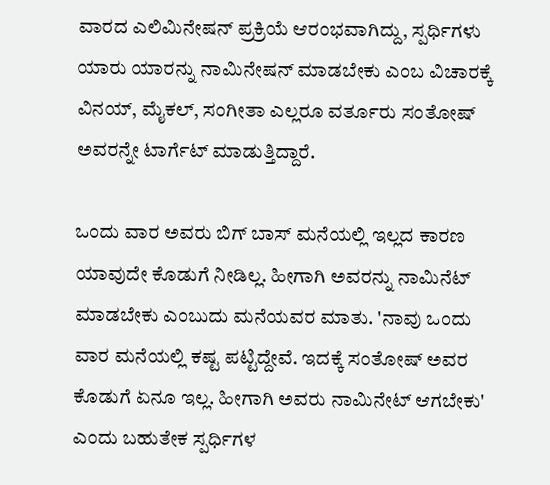ವಾರದ ಎಲಿಮಿನೇಷನ್ ಪ್ರಕ್ರಿಯೆ ಆರಂಭವಾಗಿದ್ದು, ಸ್ಪರ್ಧಿಗಳು ಯಾರು ಯಾರನ್ನು ನಾಮಿನೇಷನ್ ಮಾಡಬೇಕು ಎಂಬ ವಿಚಾರಕ್ಕೆ ವಿನಯ್, ಮೈಕಲ್, ಸಂಗೀತಾ ಎಲ್ಲರೂ ವರ್ತೂರು ಸಂತೋಷ್ ಅವರನ್ನೇ ಟಾರ್ಗೆಟ್ ಮಾಡುತ್ತಿದ್ದಾರೆ.

ಒಂದು ವಾರ ಅವರು ಬಿಗ್ ಬಾಸ್ ಮನೆಯಲ್ಲಿ ಇಲ್ಲದ ಕಾರಣ ಯಾವುದೇ ಕೊಡುಗೆ ನೀಡಿಲ್ಲ. ಹೀಗಾಗಿ ಅವರನ್ನು ನಾಮಿನೆಟ್ ಮಾಡಬೇಕು ಎಂಬುದು ಮನೆಯವರ ಮಾತು. 'ನಾವು ಒಂದು ವಾರ ಮನೆಯಲ್ಲಿ ಕಷ್ಟ ಪಟ್ಟಿದ್ದೇವೆ. ಇದಕ್ಕೆ ಸಂತೋಷ್ ಅವರ ಕೊಡುಗೆ ಏನೂ ಇಲ್ಲ. ಹೀಗಾಗಿ ಅವರು ನಾಮಿನೇಟ್ ಆಗಬೇಕು' ಎಂದು ಬಹುತೇಕ ಸ್ಪರ್ಧಿಗಳ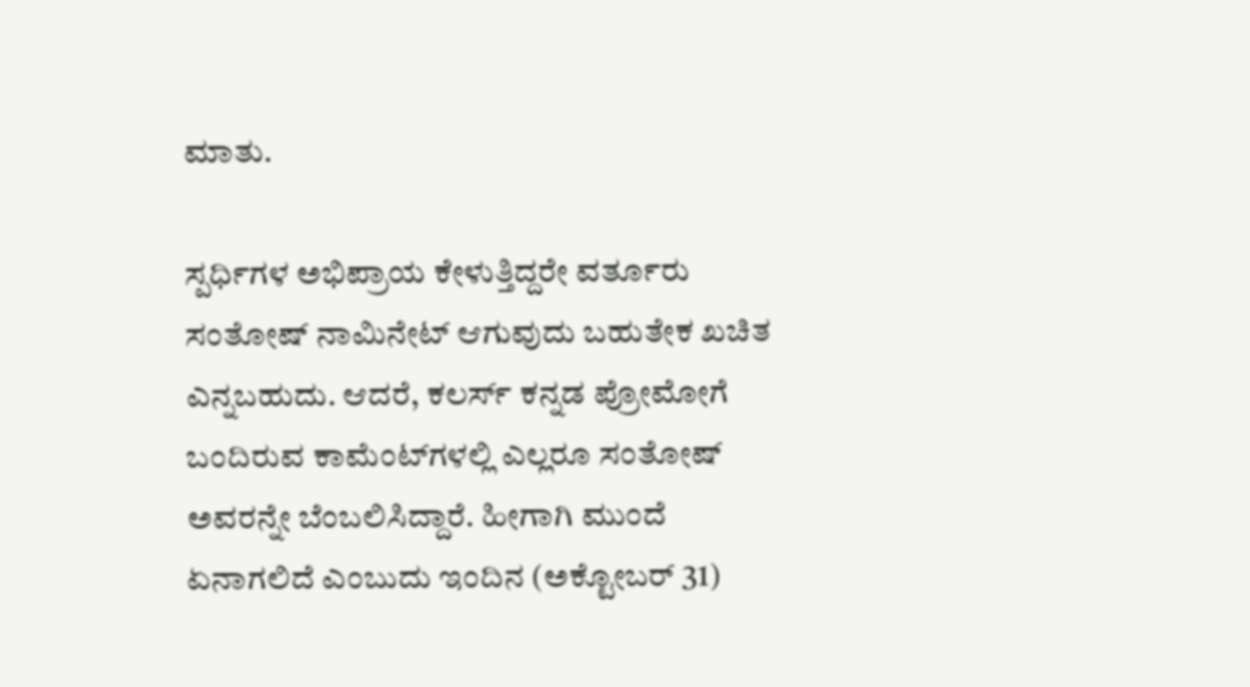ಮಾತು.

ಸ್ಪರ್ಧಿಗಳ ಅಭಿಪ್ರಾಯ ಕೇಳುತ್ತಿದ್ದರೇ ವರ್ತೂರು ಸಂತೋಷ್ ನಾಮಿನೇಟ್ ಆಗುವುದು ಬಹುತೇಕ ಖಚಿತ ಎನ್ನಬಹುದು. ಆದರೆ, ಕಲರ್ಸ್ ಕನ್ನಡ ಪ್ರೋಮೋಗೆ ಬಂದಿರುವ ಕಾಮೆಂಟ್‌ಗಳಲ್ಲಿ ಎಲ್ಲರೂ ಸಂತೋಷ್ ಅವರನ್ನೇ ಬೆಂಬಲಿಸಿದ್ದಾರೆ. ಹೀಗಾಗಿ ಮುಂದೆ ಏನಾಗಲಿದೆ ಎಂಬುದು ಇಂದಿನ (ಅಕ್ಟೋಬರ್ 31)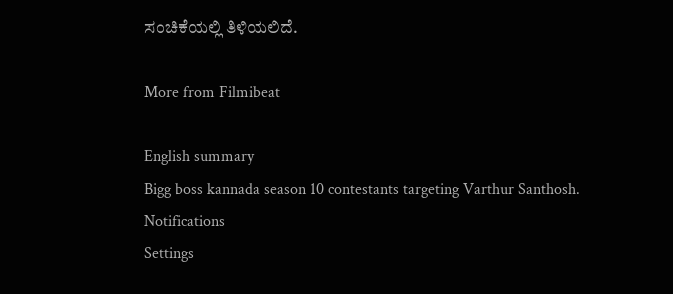ಸಂಚಿಕೆಯಲ್ಲಿ ತಿಳಿಯಲಿದೆ.

More from Filmibeat

English summary
Bigg boss kannada season 10 contestants targeting Varthur Santhosh.
Notifications
Settings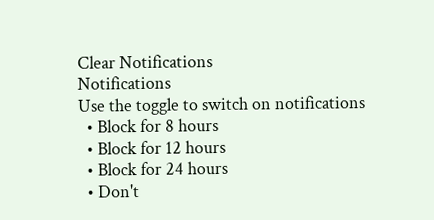Clear Notifications
Notifications
Use the toggle to switch on notifications
  • Block for 8 hours
  • Block for 12 hours
  • Block for 24 hours
  • Don't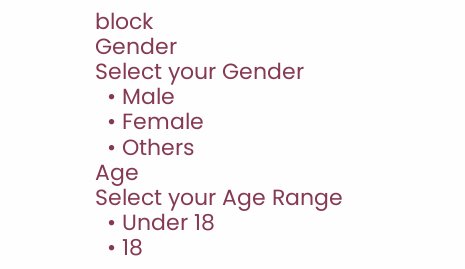block
Gender
Select your Gender
  • Male
  • Female
  • Others
Age
Select your Age Range
  • Under 18
  • 18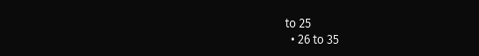to 25
  • 26 to 35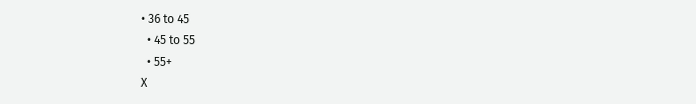• 36 to 45
  • 45 to 55
  • 55+
X